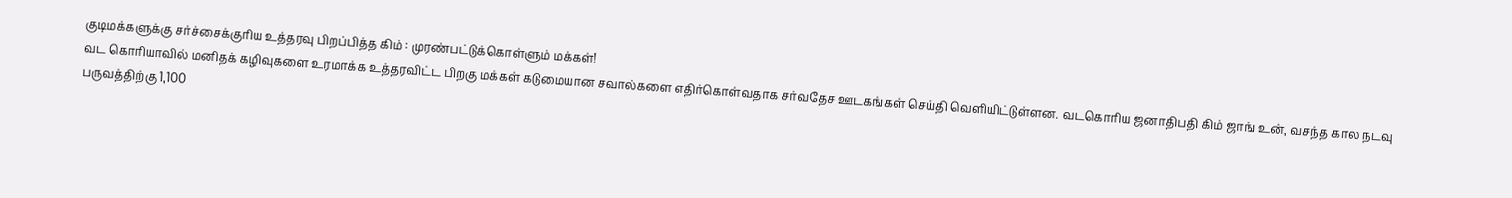குடிமக்களுக்கு சர்ச்சைக்குரிய உத்தரவு பிறப்பித்த கிம் : முரண்பட்டுக்கொள்ளும் மக்கள்!
வட கொரியாவில் மனிதக் கழிவுகளை உரமாக்க உத்தரவிட்ட பிறகு மக்கள் கடுமையான சவால்களை எதிர்கொள்வதாக சர்வதேச ஊடகங்கள் செய்தி வெளியிட்டுள்ளன. வடகொரிய ஜனாதிபதி கிம் ஜாங் உன், வசந்த கால நடவு பருவத்திற்கு 1,100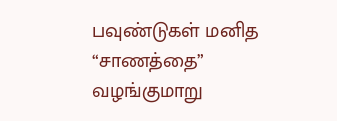பவுண்டுகள் மனித “சாணத்தை” வழங்குமாறு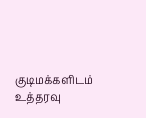குடிமக்களிடம் உத்தரவு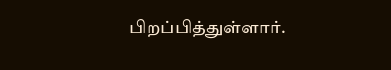பிறப்பித்துள்ளார்.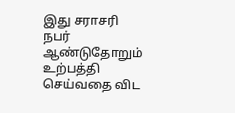இது சராசரி நபர் ஆண்டுதோறும் உற்பத்தி செய்வதை விட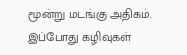மூன்று மடங்கு அதிகம். இப்போது கழிவுகள்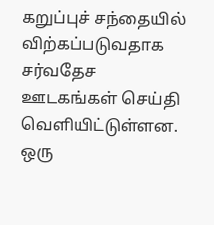கறுப்புச் சந்தையில் விற்கப்படுவதாக சர்வதேச ஊடகங்கள் செய்தி வெளியிட்டுள்ளன. ஒரு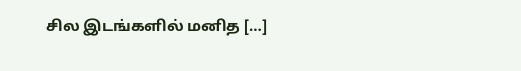சில இடங்களில் மனித […]